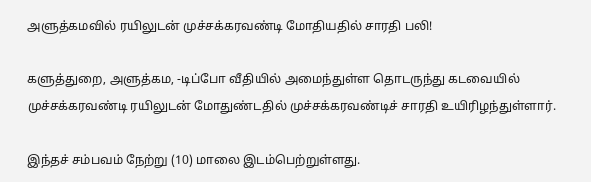அளுத்கமவில் ரயிலுடன் முச்சக்கரவண்டி மோதியதில் சாரதி பலி!

களுத்துறை, அளுத்கம, -டிப்போ வீதியில் அமைந்துள்ள தொடருந்து கடவையில் முச்சக்கரவண்டி ரயிலுடன் மோதுண்டதில் முச்சக்கரவண்டிச் சாரதி உயிரிழந்துள்ளார்.

இந்தச் சம்பவம் நேற்று (10) மாலை இடம்பெற்றுள்ளது.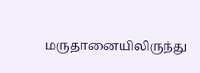மருதானையிலிருந்து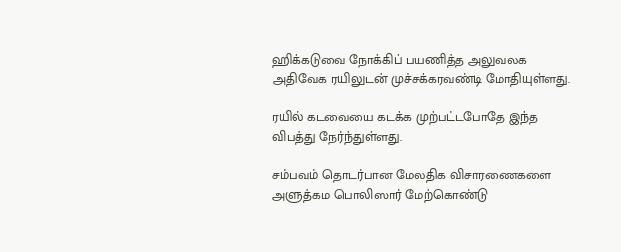ஹிக்கடுவை நோக்கிப் பயணித்த அலுவலக அதிவேக ரயிலுடன் முச்சக்கரவண்டி மோதியுள்ளது.

ரயில் கடவையை கடக்க முற்பட்டபோதே இந்த விபத்து நேர்ந்துள்ளது.

சம்பவம் தொடர்பான மேலதிக விசாரணைகளை அளுத்கம பொலிஸார் மேற்கொண்டு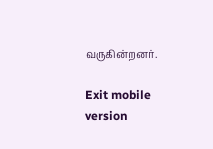வருகின்றனர்.

Exit mobile version